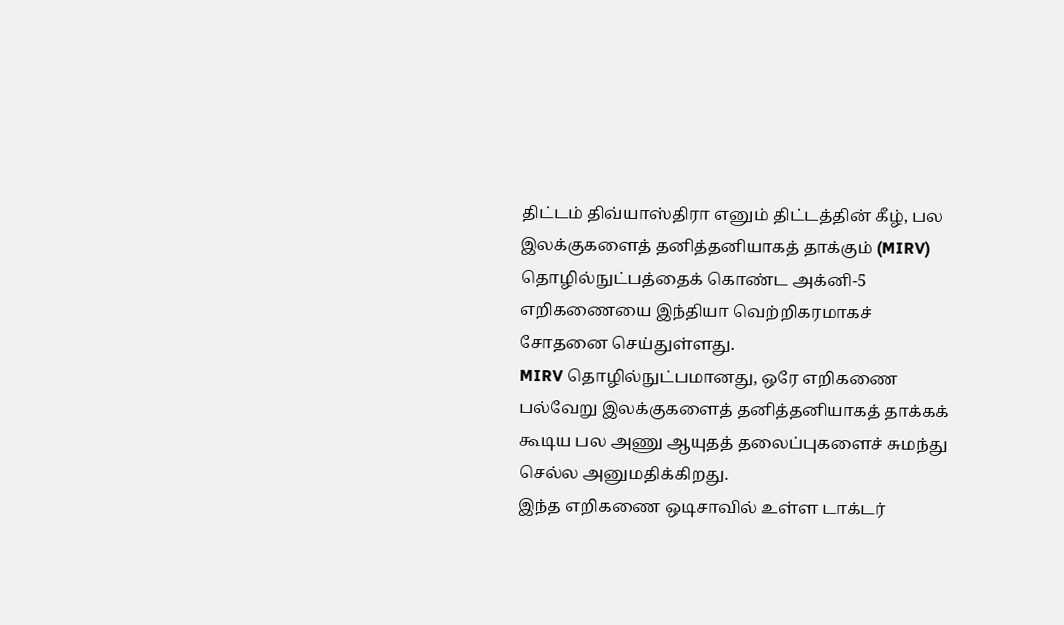திட்டம் திவ்யாஸ்திரா எனும் திட்டத்தின் கீழ், பல இலக்குகளைத் தனித்தனியாகத் தாக்கும் (MIRV) தொழில்நுட்பத்தைக் கொண்ட அக்னி-5 எறிகணையை இந்தியா வெற்றிகரமாகச் சோதனை செய்துள்ளது.
MIRV தொழில்நுட்பமானது, ஒரே எறிகணை பல்வேறு இலக்குகளைத் தனித்தனியாகத் தாக்கக் கூடிய பல அணு ஆயுதத் தலைப்புகளைச் சுமந்து செல்ல அனுமதிக்கிறது.
இந்த எறிகணை ஒடிசாவில் உள்ள டாக்டர்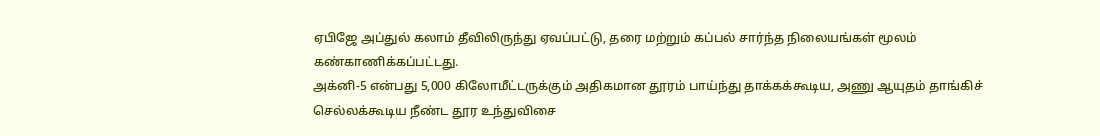ஏபிஜே அப்துல் கலாம் தீவிலிருந்து ஏவப்பட்டு, தரை மற்றும் கப்பல் சார்ந்த நிலையங்கள் மூலம் கண்காணிக்கப்பட்டது.
அக்னி-5 என்பது 5,000 கிலோமீட்டருக்கும் அதிகமான தூரம் பாய்ந்து தாக்கக்கூடிய, அணு ஆயுதம் தாங்கிச் செல்லக்கூடிய நீண்ட தூர உந்துவிசை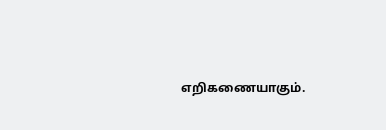எறிகணையாகும்.